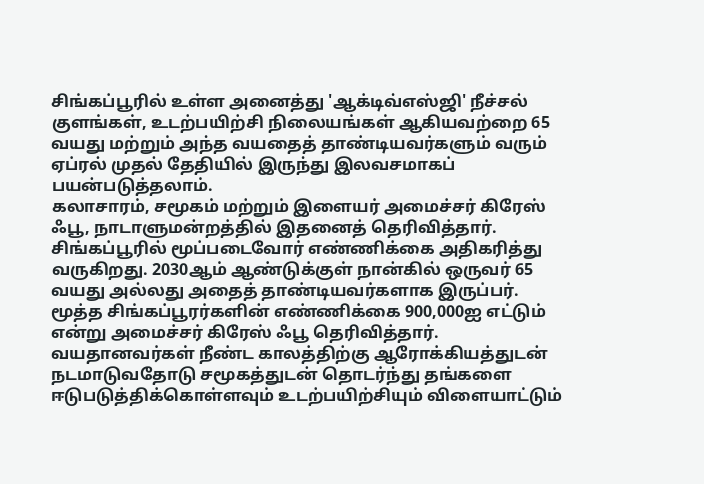சிங்கப்பூரில் உள்ள அனைத்து 'ஆக்டிவ்எஸ்ஜி' நீச்சல் குளங்கள், உடற்பயிற்சி நிலையங்கள் ஆகியவற்றை 65 வயது மற்றும் அந்த வயதைத் தாண்டியவர்களும் வரும் ஏப்ரல் முதல் தேதியில் இருந்து இலவசமாகப் பயன்படுத்தலாம்.
கலாசாரம், சமூகம் மற்றும் இளையர் அமைச்சர் கிரேஸ் ஃபூ, நாடாளுமன்றத்தில் இதனைத் தெரிவித்தார்.
சிங்கப்பூரில் மூப்படைவோர் எண்ணிக்கை அதிகரித்து வருகிறது. 2030ஆம் ஆண்டுக்குள் நான்கில் ஒருவர் 65 வயது அல்லது அதைத் தாண்டியவர்களாக இருப்பர். மூத்த சிங்கப்பூரர்களின் எண்ணிக்கை 900,000ஐ எட்டும் என்று அமைச்சர் கிரேஸ் ஃபூ தெரிவித்தார்.
வயதானவர்கள் நீண்ட காலத்திற்கு ஆரோக்கியத்துடன் நடமாடுவதோடு சமூகத்துடன் தொடர்ந்து தங்களை ஈடுபடுத்திக்கொள்ளவும் உடற்பயிற்சியும் விளையாட்டும்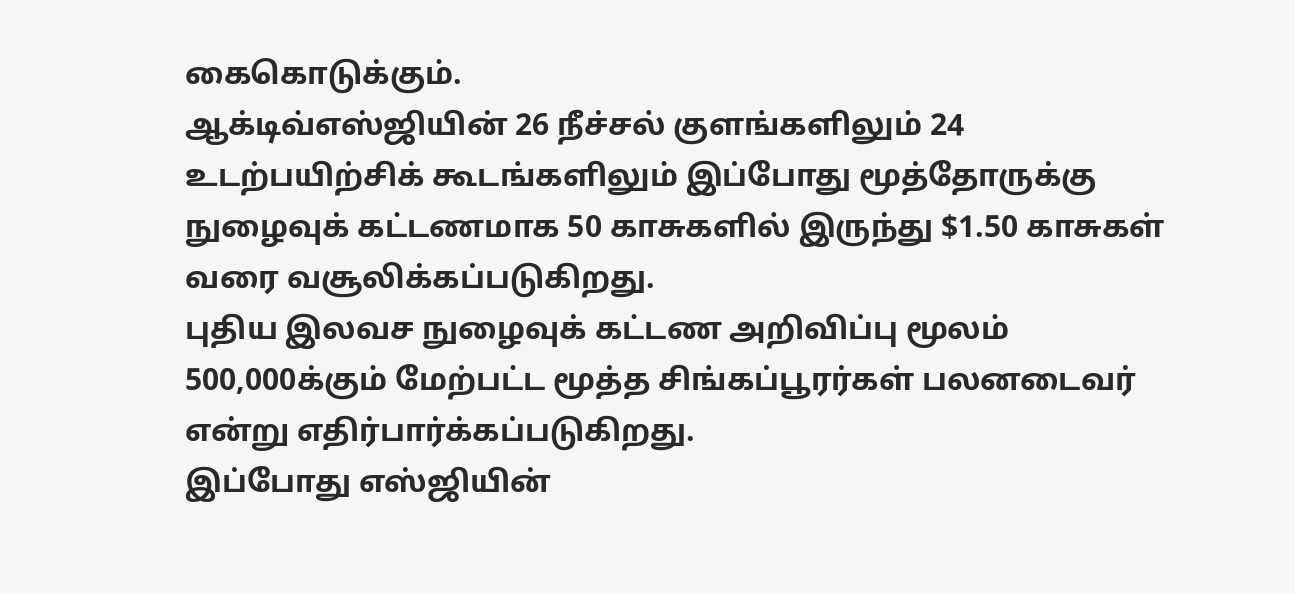கைகொடுக்கும்.
ஆக்டிவ்எஸ்ஜியின் 26 நீச்சல் குளங்களிலும் 24 உடற்பயிற்சிக் கூடங்களிலும் இப்போது மூத்தோருக்கு நுழைவுக் கட்டணமாக 50 காசுகளில் இருந்து $1.50 காசுகள் வரை வசூலிக்கப்படுகிறது.
புதிய இலவச நுழைவுக் கட்டண அறிவிப்பு மூலம் 500,000க்கும் மேற்பட்ட மூத்த சிங்கப்பூரர்கள் பலனடைவர் என்று எதிர்பார்க்கப்படுகிறது.
இப்போது எஸ்ஜியின்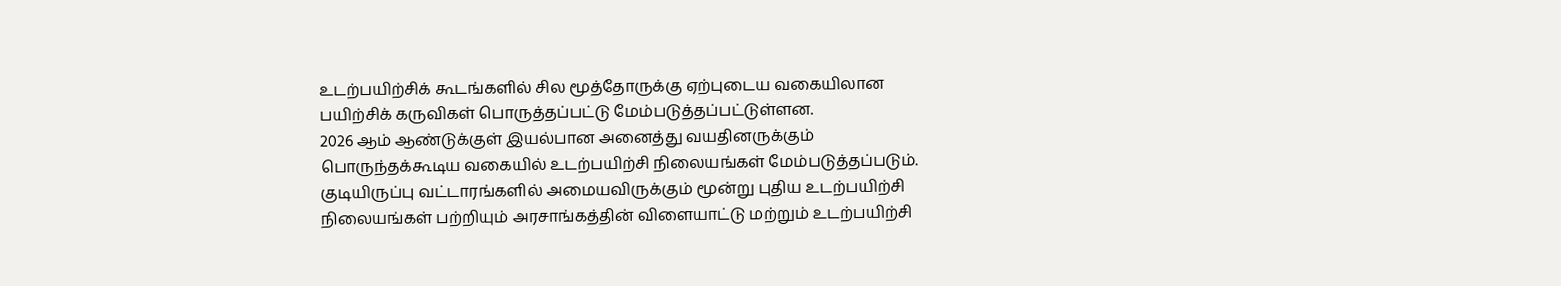உடற்பயிற்சிக் கூடங்களில் சில மூத்தோருக்கு ஏற்புடைய வகையிலான பயிற்சிக் கருவிகள் பொருத்தப்பட்டு மேம்படுத்தப்பட்டுள்ளன.
2026 ஆம் ஆண்டுக்குள் இயல்பான அனைத்து வயதினருக்கும் பொருந்தக்கூடிய வகையில் உடற்பயிற்சி நிலையங்கள் மேம்படுத்தப்படும்.
குடியிருப்பு வட்டாரங்களில் அமையவிருக்கும் மூன்று புதிய உடற்பயிற்சி நிலையங்கள் பற்றியும் அரசாங்கத்தின் விளையாட்டு மற்றும் உடற்பயிற்சி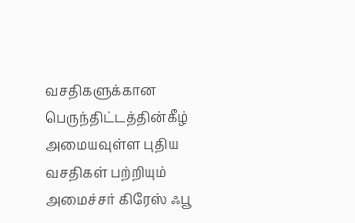வசதிகளுக்கான பெருந்திட்டத்தின்கீழ் அமையவுள்ள புதிய வசதிகள் பற்றியும் அமைச்சர் கிரேஸ் ஃபூ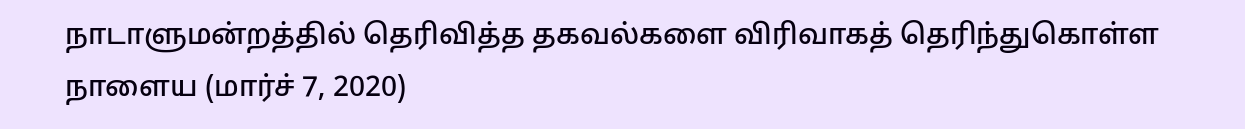நாடாளுமன்றத்தில் தெரிவித்த தகவல்களை விரிவாகத் தெரிந்துகொள்ள நாளைய (மார்ச் 7, 2020)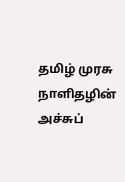தமிழ் முரசு நாளிதழின் அச்சுப்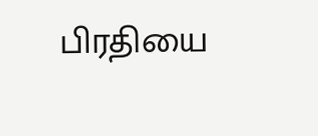பிரதியை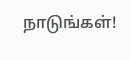நாடுங்கள்!